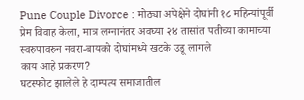Pune Couple Divorce : मोठ्या अपेक्षेने दोघांनी १८ महिन्यांपूर्वी प्रेम विवाह केला, मात्र लग्नानंतर अवघ्या २४ तासांत पतीच्या कामाच्या स्वरुपावरुन नवरा-बायको दोघांमध्ये खटके उडू लागले
काय आहे प्रकरण?
घटस्फोट झालेले हे दाम्पत्य समाजातील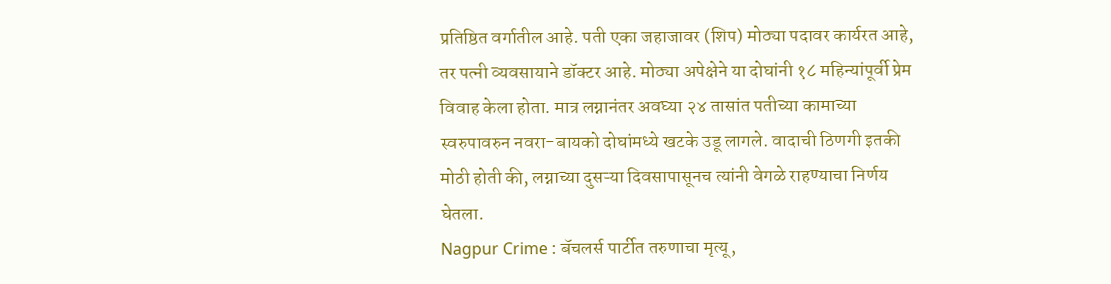प्रतिष्ठित वर्गातील आहे. पती एका जहाजावर (शिप) मोठ्या पदावर कार्यरत आहे, तर पत्नी व्यवसायाने डॉक्टर आहे. मोठ्या अपेक्षेने या दोघांनी १८ महिन्यांपूर्वी प्रेम विवाह केला होता. मात्र लग्नानंतर अवघ्या २४ तासांत पतीच्या कामाच्या स्वरुपावरुन नवरा-बायको दोघांमध्ये खटके उडू लागले. वादाची ठिणगी इतकी मोठी होती की, लग्नाच्या दुसऱ्या दिवसापासूनच त्यांनी वेगळे राहण्याचा निर्णय घेतला.
Nagpur Crime : बॅचलर्स पार्टीत तरुणाचा मृत्यू,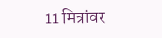11 मित्रांवर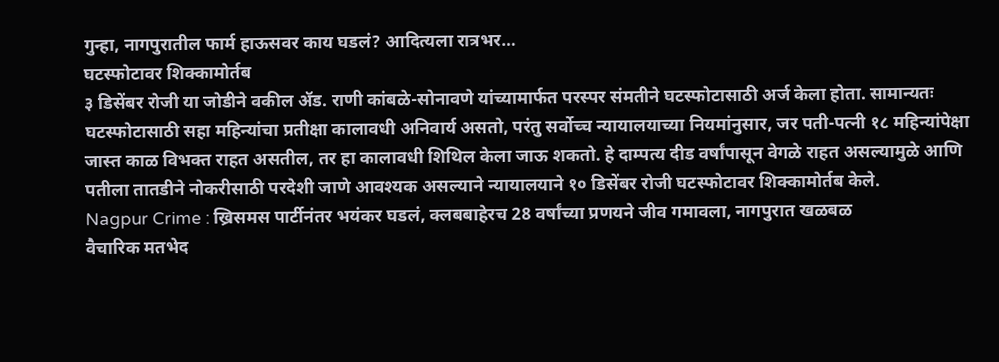गुन्हा, नागपुरातील फार्म हाऊसवर काय घडलं? आदित्यला रात्रभर…
घटस्फोटावर शिक्कामोर्तब
३ डिसेंबर रोजी या जोडीने वकील ॲड. राणी कांबळे-सोनावणे यांच्यामार्फत परस्पर संमतीने घटस्फोटासाठी अर्ज केला होता. सामान्यतः घटस्फोटासाठी सहा महिन्यांचा प्रतीक्षा कालावधी अनिवार्य असतो, परंतु सर्वोच्च न्यायालयाच्या नियमांनुसार, जर पती-पत्नी १८ महिन्यांपेक्षा जास्त काळ विभक्त राहत असतील, तर हा कालावधी शिथिल केला जाऊ शकतो. हे दाम्पत्य दीड वर्षांपासून वेगळे राहत असल्यामुळे आणि पतीला तातडीने नोकरीसाठी परदेशी जाणे आवश्यक असल्याने न्यायालयाने १० डिसेंबर रोजी घटस्फोटावर शिक्कामोर्तब केले.
Nagpur Crime : ख्रिसमस पार्टीनंतर भयंकर घडलं, क्लबबाहेरच 28 वर्षांच्या प्रणयने जीव गमावला, नागपुरात खळबळ
वैचारिक मतभेद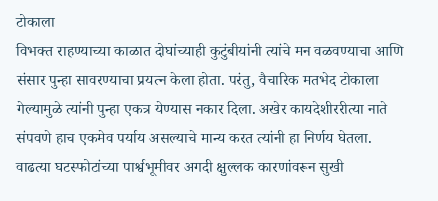टोकाला
विभक्त राहण्याच्या काळात दोघांच्याही कुटुंबीयांनी त्यांचे मन वळवण्याचा आणि संसार पुन्हा सावरण्याचा प्रयत्न केला होता. परंतु, वैचारिक मतभेद टोकाला गेल्यामुळे त्यांनी पुन्हा एकत्र येण्यास नकार दिला. अखेर कायदेशीररीत्या नाते संपवणे हाच एकमेव पर्याय असल्याचे मान्य करत त्यांनी हा निर्णय घेतला. वाढत्या घटस्फोटांच्या पार्श्वभूमीवर अगदी क्षुल्लक कारणांवरून सुखी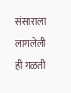संसाराला लागलेली ही गळती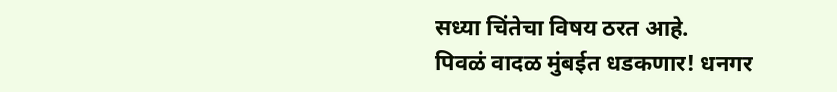सध्या चिंतेचा विषय ठरत आहे.
पिवळं वादळ मुंबईत धडकणार! धनगर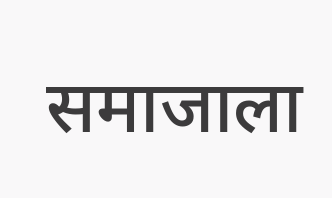समाजाला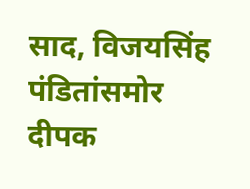साद, विजयसिंह पंडितांसमोर दीपक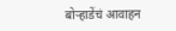बोऱ्हाडेंचं आवाहन